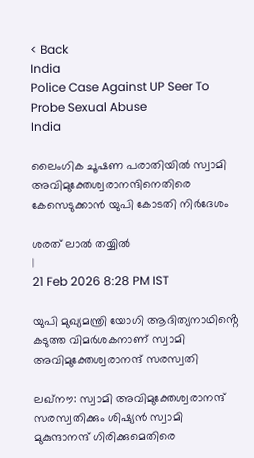< Back
India
Police Case Against UP Seer To Probe Sexual Abuse
India

ലൈംഗിക ചൂഷണ പരാതിയില്‍ സ്വാമി അവിമുക്തേശ്വരാനന്ദിനെതിരെ കേസെടുക്കാന്‍ യുപി കോടതി നിര്‍ദേശം

ശരത് ലാൽ തയ്യിൽ
|
21 Feb 2026 8:28 PM IST

യുപി മുഖ്യമന്ത്രി യോഗി ആദിത്യനാഥിൻ്റെ കടുത്ത വിമര്‍ശകനാണ് സ്വാമി അവിമുക്തേശ്വരാനന്ദ് സരസ്വതി

ലഖ്‌നൗ: സ്വാമി അവിമുക്തേശ്വരാനന്ദ് സരസ്വതിക്കും ശിഷ്യന്‍ സ്വാമി മുകുന്ദാനന്ദ് ഗിരിക്കുമെതിരെ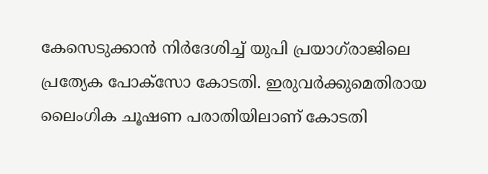കേസെടുക്കാന്‍ നിര്‍ദേശിച്ച് യുപി പ്രയാഗ്‌രാജിലെ പ്രത്യേക പോക്‌സോ കോടതി. ഇരുവര്‍ക്കുമെതിരായ ലൈംഗിക ചൂഷണ പരാതിയിലാണ് കോടതി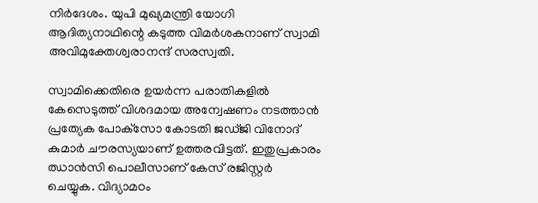നിര്‍ദേശം. യുപി മുഖ്യമന്ത്രി യോഗി ആദിത്യനാഥിന്റെ കടുത്ത വിമര്‍ശകനാണ് സ്വാമി അവിമുക്തേശ്വരാനന്ദ് സരസ്വതി.

സ്വാമിക്കെതിരെ ഉയര്‍ന്ന പരാതികളില്‍ കേസെടുത്ത് വിശദമായ അന്വേഷണം നടത്താന്‍ പ്രത്യേക പോക്‌സോ കോടതി ജഡ്ജി വിനോദ് കുമാര്‍ ചൗരസ്യയാണ് ഉത്തരവിട്ടത്. ഇതുപ്രകാരം ഝാന്‍സി പൊലീസാണ് കേസ് രജിസ്റ്റര്‍ ചെയ്യുക. വിദ്യാമഠം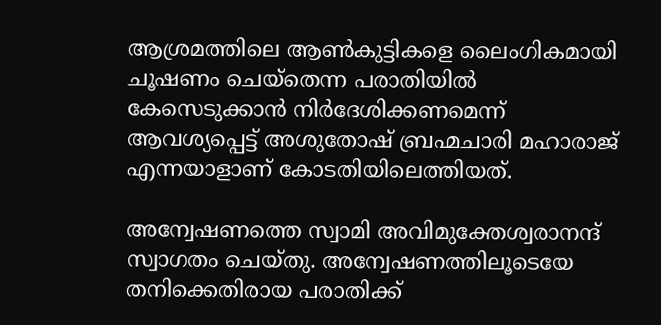ആശ്രമത്തിലെ ആണ്‍കുട്ടികളെ ലൈംഗികമായി ചൂഷണം ചെയ്‌തെന്ന പരാതിയില്‍ കേസെടുക്കാന്‍ നിര്‍ദേശിക്കണമെന്ന് ആവശ്യപ്പെട്ട് അശുതോഷ് ബ്രഹ്മചാരി മഹാരാജ് എന്നയാളാണ് കോടതിയിലെത്തിയത്.

അന്വേഷണത്തെ സ്വാമി അവിമുക്തേശ്വരാനന്ദ് സ്വാഗതം ചെയ്തു. അന്വേഷണത്തിലൂടെയേ തനിക്കെതിരായ പരാതിക്ക്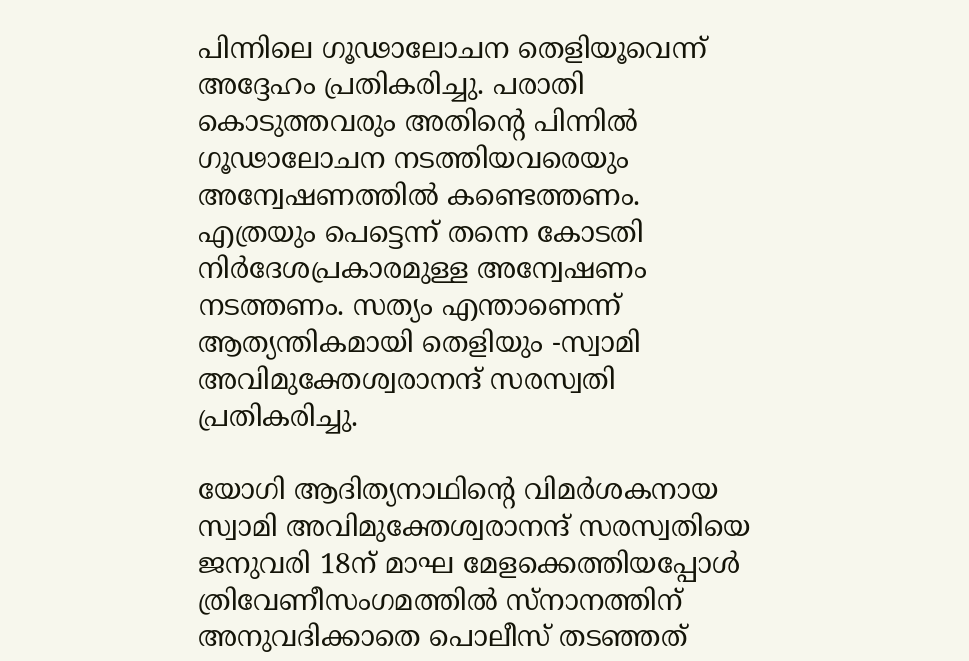പിന്നിലെ ഗൂഢാലോചന തെളിയൂവെന്ന് അദ്ദേഹം പ്രതികരിച്ചു. പരാതി കൊടുത്തവരും അതിന്റെ പിന്നില്‍ ഗൂഢാലോചന നടത്തിയവരെയും അന്വേഷണത്തില്‍ കണ്ടെത്തണം. എത്രയും പെട്ടെന്ന് തന്നെ കോടതി നിര്‍ദേശപ്രകാരമുള്ള അന്വേഷണം നടത്തണം. സത്യം എന്താണെന്ന് ആത്യന്തികമായി തെളിയും -സ്വാമി അവിമുക്തേശ്വരാനന്ദ് സരസ്വതി പ്രതികരിച്ചു.

യോഗി ആദിത്യനാഥിന്റെ വിമര്‍ശകനായ സ്വാമി അവിമുക്തേശ്വരാനന്ദ് സരസ്വതിയെ ജനുവരി 18ന് മാഘ മേളക്കെത്തിയപ്പോള്‍ ത്രിവേണീസംഗമത്തില്‍ സ്നാനത്തിന് അനുവദിക്കാതെ പൊലീസ് തടഞ്ഞത്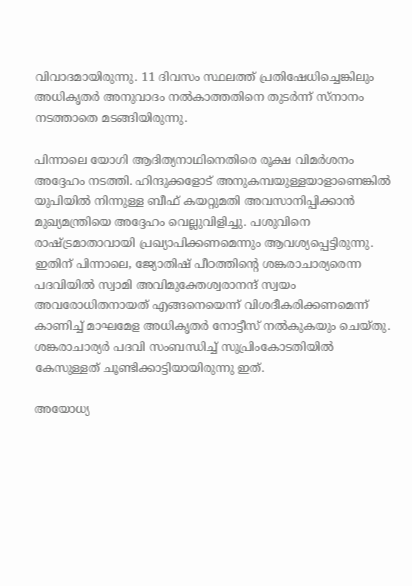വിവാദമായിരുന്നു. 11 ദിവസം സ്ഥലത്ത് പ്രതിഷേധിച്ചെങ്കിലും അധികൃതര്‍ അനുവാദം നല്‍കാത്തതിനെ തുടര്‍ന്ന് സ്നാനം നടത്താതെ മടങ്ങിയിരുന്നു.

പിന്നാലെ യോഗി ആദിത്യനാഥിനെതിരെ രൂക്ഷ വിമര്‍ശനം അദ്ദേഹം നടത്തി. ഹിന്ദുക്കളോട് അനുകമ്പയുള്ളയാളാണെങ്കില്‍ യുപിയില്‍ നിന്നുള്ള ബീഫ് കയറ്റുമതി അവസാനിപ്പിക്കാന്‍ മുഖ്യമന്ത്രിയെ അദ്ദേഹം വെല്ലുവിളിച്ചു. പശുവിനെ രാഷ്ട്രമാതാവായി പ്രഖ്യാപിക്കണമെന്നും ആവശ്യപ്പെട്ടിരുന്നു. ഇതിന് പിന്നാലെ, ജ്യോതിഷ് പീഠത്തിന്റെ ശങ്കരാചാര്യരെന്ന പദവിയില്‍ സ്വാമി അവിമുക്തേശ്വരാനന്ദ് സ്വയം അവരോധിതനായത് എങ്ങനെയെന്ന് വിശദീകരിക്കണമെന്ന് കാണിച്ച് മാഘമേള അധികൃതര്‍ നോട്ടീസ് നല്‍കുകയും ചെയ്തു. ശങ്കരാചാര്യര്‍ പദവി സംബന്ധിച്ച് സുപ്രിംകോടതിയില്‍ കേസുള്ളത് ചൂണ്ടിക്കാട്ടിയായിരുന്നു ഇത്.

അയോധ്യ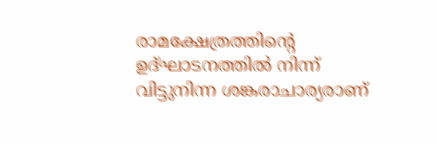രാമക്ഷേത്രത്തിന്റെ ഉദ്ഘാടനത്തില്‍ നിന്ന് വിട്ടുനിന്ന ശങ്കരാചാര്യരാണ്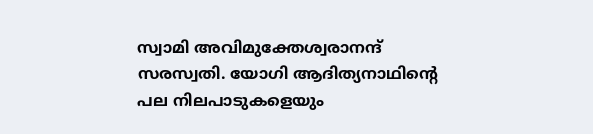സ്വാമി അവിമുക്തേശ്വരാനന്ദ് സരസ്വതി. യോഗി ആദിത്യനാഥിന്റെ പല നിലപാടുകളെയും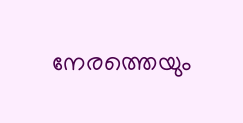നേരത്തെയും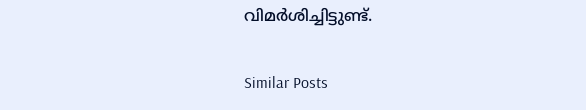വിമര്‍ശിച്ചിട്ടുണ്ട്.

Similar Posts